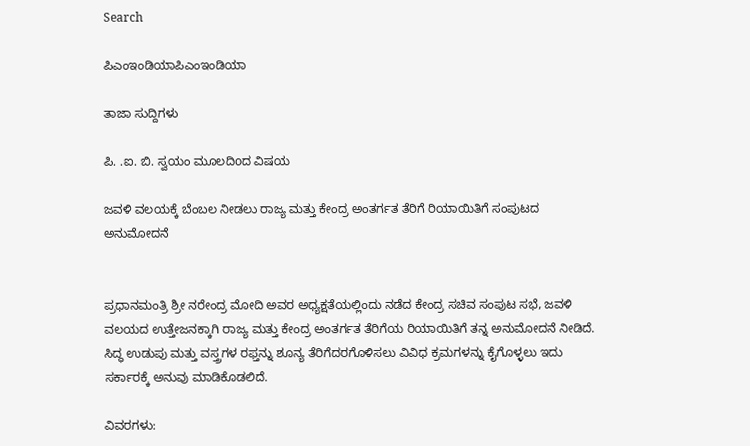Search

ಪಿಎಂಇಂಡಿಯಾಪಿಎಂಇಂಡಿಯಾ

ತಾಜಾ ಸುದ್ದಿಗಳು

ಪಿ. .ಐ. ಬಿ. ಸ್ವಯಂ ಮೂಲದಿoದ ವಿಷಯ

ಜವಳಿ ವಲಯಕ್ಕೆ ಬೆಂಬಲ ನೀಡಲು ರಾಜ್ಯ ಮತ್ತು ಕೇಂದ್ರ ಅಂತರ್ಗತ ತೆರಿಗೆ ರಿಯಾಯಿತಿಗೆ ಸಂಪುಟದ ಅನುಮೋದನೆ


ಪ್ರಧಾನಮಂತ್ರಿ ಶ್ರೀ ನರೇಂದ್ರ ಮೋದಿ ಅವರ ಅಧ್ಯಕ್ಷತೆಯಲ್ಲಿಂದು ನಡೆದ ಕೇಂದ್ರ ಸಚಿವ ಸಂಪುಟ ಸಭೆ, ಜವಳಿ ವಲಯದ ಉತ್ತೇಜನಕ್ಕಾಗಿ ರಾಜ್ಯ ಮತ್ತು ಕೇಂದ್ರ ಅಂತರ್ಗತ ತೆರಿಗೆಯ ರಿಯಾಯಿತಿಗೆ ತನ್ನ ಅನುಮೋದನೆ ನೀಡಿದೆ. ಸಿದ್ಧ ಉಡುಪು ಮತ್ತು ವಸ್ತ್ರಗಳ ರಫ್ತನ್ನು ಶೂನ್ಯ ತೆರಿಗೆದರಗೊಳಿಸಲು ವಿವಿಧ ಕ್ರಮಗಳನ್ನು ಕೈಗೊಳ್ಳಲು ಇದು ಸರ್ಕಾರಕ್ಕೆ ಅನುವು ಮಾಡಿಕೊಡಲಿದೆ.

ವಿವರಗಳು: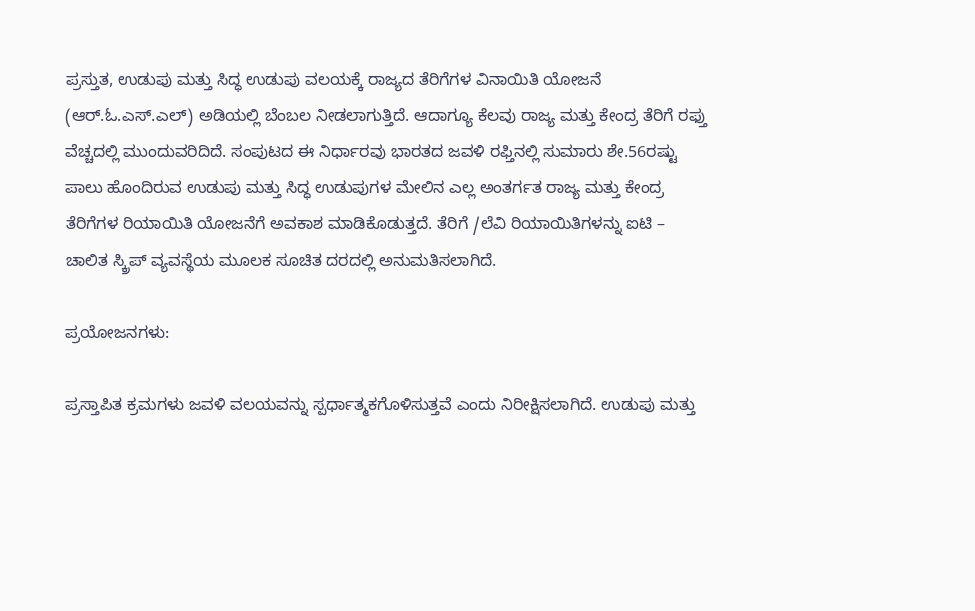ಪ್ರಸ್ತುತ, ಉಡುಪು ಮತ್ತು ಸಿದ್ಧ ಉಡುಪು ವಲಯಕ್ಕೆ ರಾಜ್ಯದ ತೆರಿಗೆಗಳ ವಿನಾಯಿತಿ ಯೋಜನೆ (ಆರ್.ಓ.ಎಸ್.ಎಲ್) ಅಡಿಯಲ್ಲಿ ಬೆಂಬಲ ನೀಡಲಾಗುತ್ತಿದೆ. ಆದಾಗ್ಯೂ ಕೆಲವು ರಾಜ್ಯ ಮತ್ತು ಕೇಂದ್ರ ತೆರಿಗೆ ರಫ್ತು ವೆಚ್ಚದಲ್ಲಿ ಮುಂದುವರಿದಿದೆ. ಸಂಪುಟದ ಈ ನಿರ್ಧಾರವು ಭಾರತದ ಜವಳಿ ರಫ್ತಿನಲ್ಲಿ ಸುಮಾರು ಶೇ.56ರಷ್ಟು ಪಾಲು ಹೊಂದಿರುವ ಉಡುಪು ಮತ್ತು ಸಿದ್ಧ ಉಡುಪುಗಳ ಮೇಲಿನ ಎಲ್ಲ ಅಂತರ್ಗತ ರಾಜ್ಯ ಮತ್ತು ಕೇಂದ್ರ ತೆರಿಗೆಗಳ ರಿಯಾಯಿತಿ ಯೋಜನೆಗೆ ಅವಕಾಶ ಮಾಡಿಕೊಡುತ್ತದೆ. ತೆರಿಗೆ /ಲೆವಿ ರಿಯಾಯಿತಿಗಳನ್ನು ಐಟಿ – ಚಾಲಿತ ಸ್ಕ್ರಿಪ್ ವ್ಯವಸ್ಥೆಯ ಮೂಲಕ ಸೂಚಿತ ದರದಲ್ಲಿ ಅನುಮತಿಸಲಾಗಿದೆ.

ಪ್ರಯೋಜನಗಳು:

ಪ್ರಸ್ತಾಪಿತ ಕ್ರಮಗಳು ಜವಳಿ ವಲಯವನ್ನು ಸ್ಪರ್ಧಾತ್ಮಕಗೊಳಿಸುತ್ತವೆ ಎಂದು ನಿರೀಕ್ಷಿಸಲಾಗಿದೆ. ಉಡುಪು ಮತ್ತು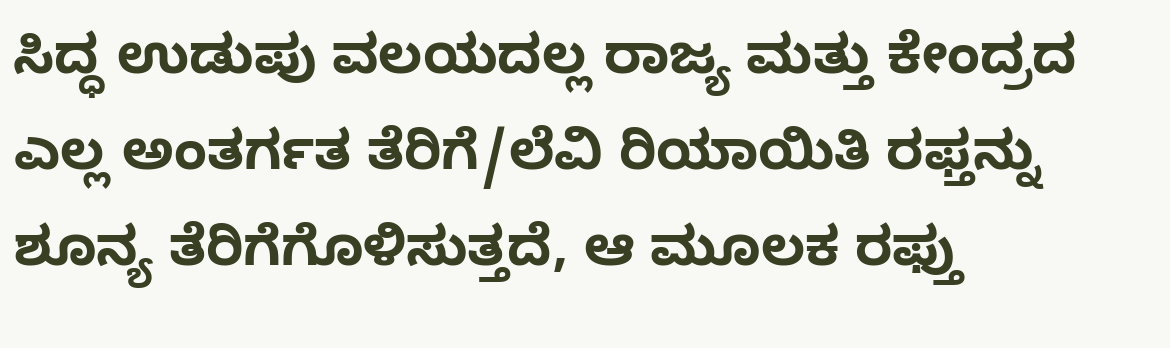ಸಿದ್ಧ ಉಡುಪು ವಲಯದಲ್ಲ ರಾಜ್ಯ ಮತ್ತು ಕೇಂದ್ರದ ಎಲ್ಲ ಅಂತರ್ಗತ ತೆರಿಗೆ/ಲೆವಿ ರಿಯಾಯಿತಿ ರಫ್ತನ್ನು ಶೂನ್ಯ ತೆರಿಗೆಗೊಳಿಸುತ್ತದೆ, ಆ ಮೂಲಕ ರಫ್ತು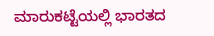ಮಾರುಕಟ್ಟೆಯಲ್ಲಿ ಭಾರತದ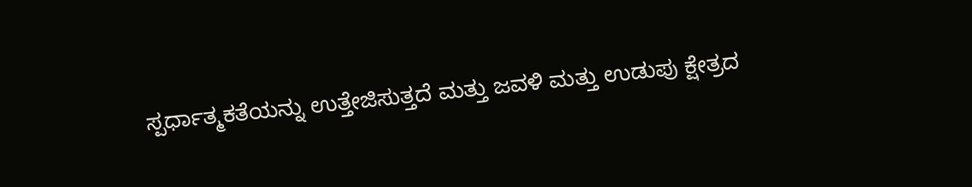ಸ್ಪರ್ಧಾತ್ಮಕತೆಯನ್ನು ಉತ್ತೇಜಿಸುತ್ತದೆ ಮತ್ತು ಜವಳಿ ಮತ್ತು ಉಡುಪು ಕ್ಷೇತ್ರದ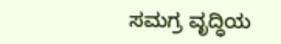ಸಮಗ್ರ ವೃದ್ಧಿಯ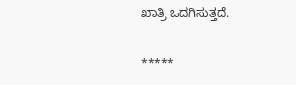ಖಾತ್ರಿ ಒದಗಿಸುತ್ತದೆ.

*****